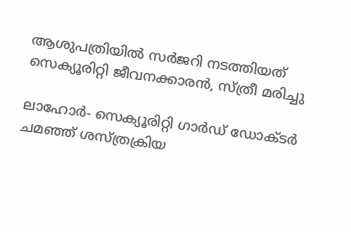ആശുപത്രിയില്‍ സര്‍ജറി നടത്തിയത് സെക്യൂരിറ്റി ജീവനക്കാരന്‍, സ്ത്രീ മരിച്ചു

ലാഹോര്‍- സെക്യൂരിറ്റി ഗാര്‍ഡ് ഡോക്ടര്‍ ചമഞ്ഞ് ശസ്ത്രക്രിയ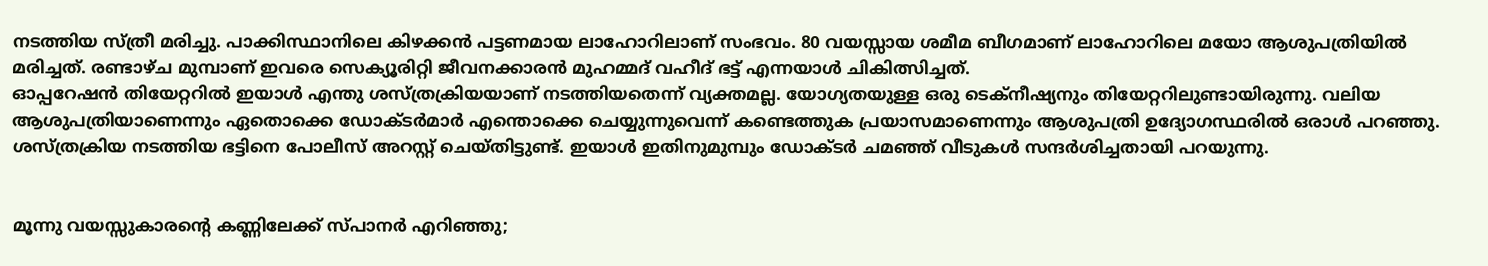നടത്തിയ സ്ത്രീ മരിച്ചു. പാക്കിസ്ഥാനിലെ കിഴക്കന്‍ പട്ടണമായ ലാഹോറിലാണ് സംഭവം. 80 വയസ്സായ ശമീമ ബീഗമാണ് ലാഹോറിലെ മയോ ആശുപത്രിയില്‍ മരിച്ചത്. രണ്ടാഴ്ച മുമ്പാണ് ഇവരെ സെക്യൂരിറ്റി ജീവനക്കാരന്‍ മുഹമ്മദ് വഹീദ് ഭട്ട് എന്നയാള്‍ ചികിത്സിച്ചത്.
ഓപ്പറേഷന്‍ തിയേറ്ററില്‍ ഇയാള്‍ എന്തു ശസ്ത്രക്രിയയാണ് നടത്തിയതെന്ന് വ്യക്തമല്ല. യോഗ്യതയുള്ള ഒരു ടെക്‌നീഷ്യനും തിയേറ്ററിലുണ്ടായിരുന്നു. വലിയ ആശുപത്രിയാണെന്നും ഏതൊക്കെ ഡോക്ടര്‍മാര്‍ എന്തൊക്കെ ചെയ്യുന്നുവെന്ന് കണ്ടെത്തുക പ്രയാസമാണെന്നും ആശുപത്രി ഉദ്യോഗസ്ഥരില്‍ ഒരാള്‍ പറഞ്ഞു.
ശസ്ത്രക്രിയ നടത്തിയ ഭട്ടിനെ പോലീസ് അറസ്റ്റ് ചെയ്തിട്ടുണ്ട്. ഇയാള്‍ ഇതിനുമുമ്പും ഡോക്ടര്‍ ചമഞ്ഞ് വീടുകള്‍ സന്ദര്‍ശിച്ചതായി പറയുന്നു.


മൂന്നു വയസ്സുകാരന്റെ കണ്ണിലേക്ക് സ്പാനര്‍ എറിഞ്ഞു;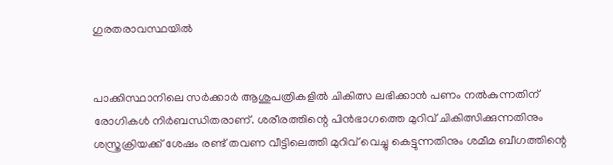ഗുരതരാവസ്ഥയില്‍


പാക്കിസ്ഥാനിലെ സര്‍ക്കാര്‍ ആശുപത്രികളില്‍ ചികിത്സ ലഭിക്കാന്‍ പണം നല്‍കുന്നതിന് രോഗികള്‍ നിര്‍ബന്ധിതരാണ്. ശരീരത്തിന്റെ പിന്‍ഭാഗത്തെ മുറിവ് ചികിത്സിക്കുന്നതിനും ശസ്ത്രക്രിയക്ക് ശേഷം രണ്ട് തവണ വീട്ടിലെത്തി മുറിവ് വെച്ചു കെട്ടുന്നതിനും ശമീമ ബീഗത്തിന്റെ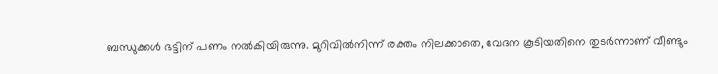ബന്ധുക്കള്‍ ഭട്ടിന് പണം നല്‍കിയിരുന്നു. മുറിവില്‍നിന്ന് രക്തം നിലക്കാതെ, വേദന കൂടിയതിനെ തുടര്‍ന്നാണ് വീണ്ടും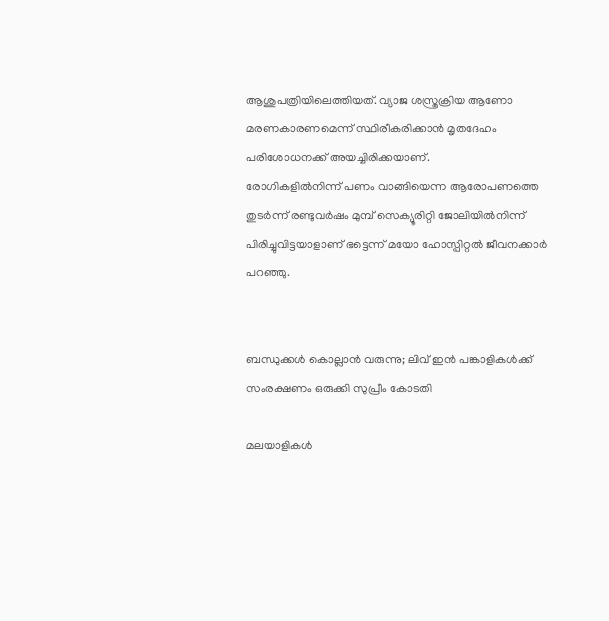ആശുപത്രിയിലെത്തിയത്. വ്യാജ ശസ്ത്രക്രിയ ആണോ മരണകാരണമെന്ന് സ്ഥിരീകരിക്കാന്‍ മൃതദേഹം പരിശോധനക്ക് അയച്ചിരിക്കയാണ്.
രോഗികളില്‍നിന്ന് പണം വാങ്ങിയെന്ന ആരോപണത്തെ തുടര്‍ന്ന് രണ്ടുവര്‍ഷം മുമ്പ് സെക്യൂരിറ്റി ജോലിയില്‍നിന്ന് പിരിച്ചുവിട്ടയാളാണ് ഭട്ടെന്ന് മയോ ഹോസ്പിറ്റല്‍ ജീവനക്കാര്‍ പറഞ്ഞു.


ബന്ധുക്കള്‍ കൊല്ലാന്‍ വരുന്നു; ലിവ് ഇന്‍ പങ്കാളികള്‍ക്ക് സംരക്ഷണം ഒരുക്കി സുപ്രീം കോടതി

മലയാളികള്‍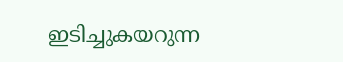ഇടിച്ചുകയറുന്ന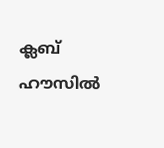ക്ലബ് ഹൗസില്‍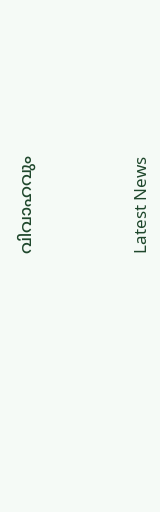വിവാഹവും



Latest News